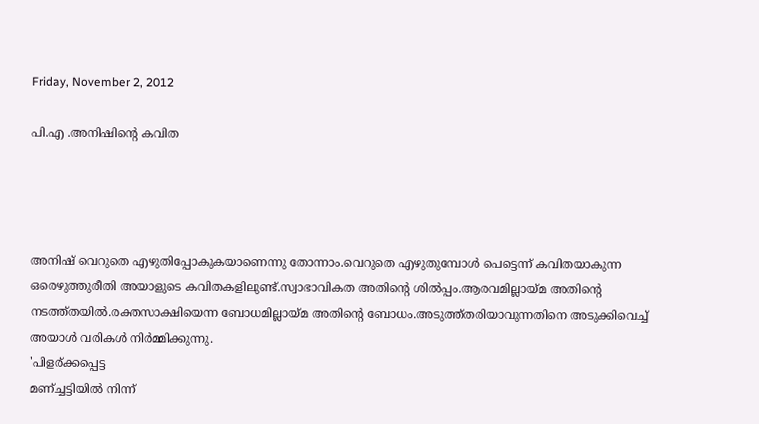Friday, November 2, 2012

പി.എ .അനിഷിന്റെ കവിത




അനിഷ്‌ വെറുതെ എഴുതിപ്പോകുകയാണെന്നു തോന്നാം.വെറുതെ എഴുതുമ്പോള്‍ പെട്ടെന്ന് കവിതയാകുന്ന ഒരെഴുത്തുരീതി അയാളുടെ കവിതകളിലുണ്ട്.സ്വാഭാവികത അതിന്റെ ശില്‍പ്പം.ആരവമില്ലായ്മ അതിന്റെ നടത്ത്തയില്‍.രക്തസാക്ഷിയെന്ന ബോധമില്ലായ്മ അതിന്റെ ബോധം.അടുത്ത്തരിയാവുന്നതിനെ അടുക്കിവെച്ച് അയാള്‍ വരികള്‍ നിര്‍മ്മിക്കുന്നു.
'പിളര്ക്കപ്പെട്ട
മണ്ച്ചട്ടിയില്‍ നിന്ന്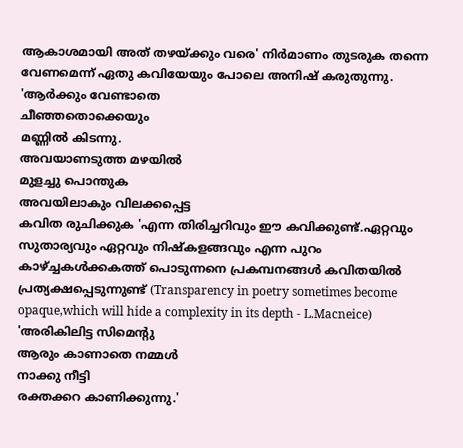ആകാശമായി അത് തഴയ്ക്കും വരെ' നിര്‍മാണം തുടരുക തന്നെ വേണമെന്ന് ഏതു കവിയേയും പോലെ അനിഷ്‌ കരുതുന്നു.
'ആര്‍ക്കും വേണ്ടാതെ
ചീഞ്ഞതൊക്കെയും
മണ്ണില്‍ കിടന്നു.
അവയാണടുത്ത മഴയില്‍
മുളച്ചു പൊന്തുക
അവയിലാകും വിലക്കപ്പെട്ട
കവിത രുചിക്കുക 'എന്ന തിരിച്ചറിവും ഈ കവിക്കുണ്ട്.ഏറ്റവും സുതാര്യവും ഏറ്റവും നിഷ്കളങ്ങവും എന്ന പുറം കാഴ്ച്ചകള്‍ക്കകത്ത് പൊടുന്നനെ പ്രകമ്പനങ്ങള്‍ കവിതയില്‍ പ്രത്യക്ഷപ്പെടുന്നുണ്ട് (Transparency in poetry sometimes become opaque,which will hide a complexity in its depth - L.Macneice)
'അരികിലിട്ട സിമെന്റു
ആരും കാണാതെ നമ്മള്‍
നാക്കു നീട്ടി
രക്തക്കറ കാണിക്കുന്നു.'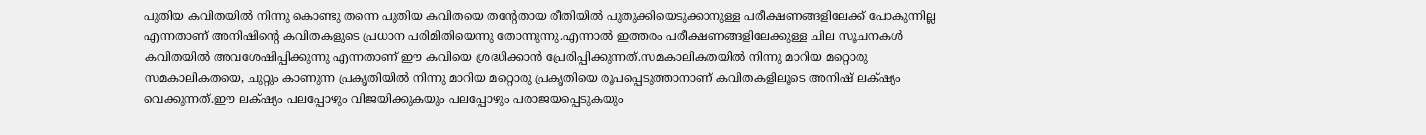പുതിയ കവിതയില്‍ നിന്നു കൊണ്ടു തന്നെ പുതിയ കവിതയെ തന്റേതായ രീതിയില്‍ പുതുക്കിയെടുക്കാനുള്ള പരീക്ഷണങ്ങളിലേക്ക് പോകുന്നില്ല എന്നതാണ് അനിഷിന്റെ കവിതകളുടെ പ്രധാന പരിമിതിയെന്നു തോന്നുന്നു.എന്നാല്‍ ഇത്തരം പരീക്ഷണങ്ങളിലേക്കുള്ള ചില സൂചനകള്‍ കവിതയില്‍ അവശേഷിപ്പിക്കുന്നു എന്നതാണ് ഈ കവിയെ ശ്രദ്ധിക്കാന്‍ പ്രേരിപ്പിക്കുന്നത്.സമകാലികതയില്‍ നിന്നു മാറിയ മറ്റൊരു സമകാലികതയെ, ചുറ്റും കാണുന്ന പ്രകൃതിയില്‍ നിന്നു മാറിയ മറ്റൊരു പ്രകൃതിയെ രൂപപ്പെടുത്താനാണ് കവിതകളിലൂടെ അനിഷ്‌ ലക്‌ഷ്യം വെക്കുന്നത്.ഈ ലക്‌ഷ്യം പലപ്പോഴും വിജയിക്കുകയും പലപ്പോഴും പരാജയപ്പെടുകയും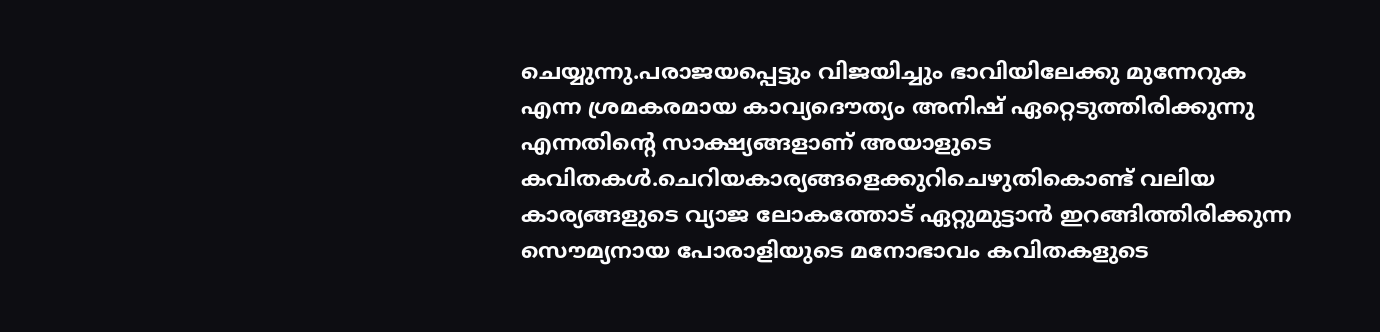ചെയ്യുന്നു.പരാജയപ്പെട്ടും വിജയിച്ചും ഭാവിയിലേക്കു മുന്നേറുക എന്ന ശ്രമകരമായ കാവ്യദൌത്യം അനിഷ്‌ ഏറ്റെടുത്തിരിക്കുന്നു എന്നതിന്റെ സാക്ഷ്യങ്ങളാണ് അയാളുടെ കവിതകള്‍.ചെറിയകാര്യങ്ങളെക്കുറിചെഴുതികൊണ്ട് വലിയ കാര്യങ്ങളുടെ വ്യാജ ലോകത്തോട്‌ ഏറ്റുമുട്ടാന്‍ ഇറങ്ങിത്തിരിക്കുന്ന സൌമ്യനായ പോരാളിയുടെ മനോഭാവം കവിതകളുടെ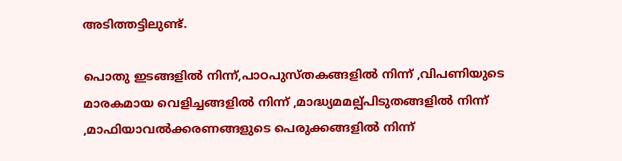അടിത്തട്ടിലുണ്ട്.

പൊതു ഇടങ്ങളില്‍ നിന്ന്,പാഠപുസ്തകങ്ങളില്‍ നിന്ന് ,വിപണിയുടെ മാരകമായ വെളിച്ചങ്ങളില്‍ നിന്ന് ,മാദ്ധ്യമമല്പ്പിടുതങ്ങളില്‍ നിന്ന് ,മാഫിയാവല്‍ക്കരണങ്ങളുടെ പെരുക്കങ്ങളില്‍ നിന്ന്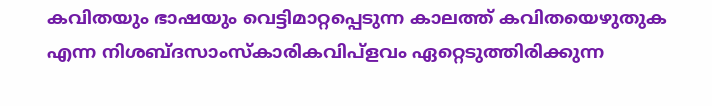കവിതയും ഭാഷയും വെട്ടിമാറ്റപ്പെടുന്ന കാലത്ത് കവിതയെഴുതുക എന്ന നിശബ്ദസാംസ്കാരികവിപ്ളവം ഏറ്റെടുത്തിരിക്കുന്ന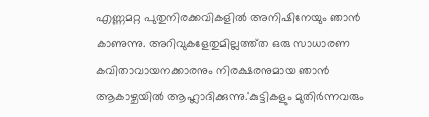എണ്ണമറ്റ പുതുനിരക്കവികളില്‍ അനിഷിനേയും ഞാന്‍ കാണുന്നു. അറിവുകളേതുമില്ലത്ത്ത ഒരു സാധാരണ കവിതാവായനക്കാരനും നിരക്ഷരനുമായ ഞാന്‍ ആകാഴ്ചയില്‍ ആഹ്ലാദിക്കുന്നു.'കുട്ടികളും മുതിര്‍ന്നവരും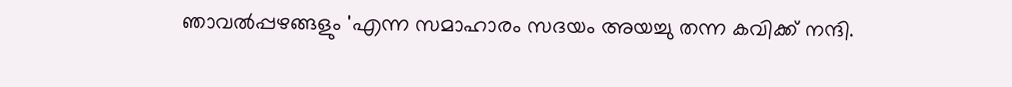ഞാവല്‍പ്പഴങ്ങളും 'എന്ന സമാഹാരം സദയം അയച്ചു തന്ന കവിക്ക്‌ നന്ദി.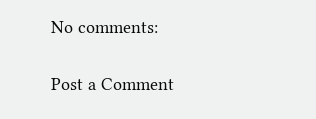No comments:

Post a Comment